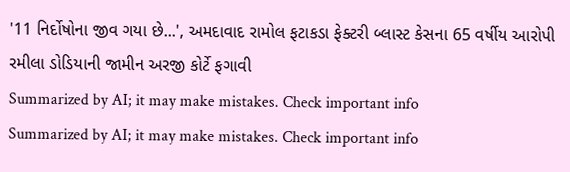'11 નિર્દોષોના જીવ ગયા છે...', અમદાવાદ રામોલ ફટાકડા ફેક્ટરી બ્લાસ્ટ કેસના 65 વર્ષીય આરોપી રમીલા ડોડિયાની જામીન અરજી કોર્ટે ફગાવી
Summarized by AI; it may make mistakes. Check important info
Summarized by AI; it may make mistakes. Check important info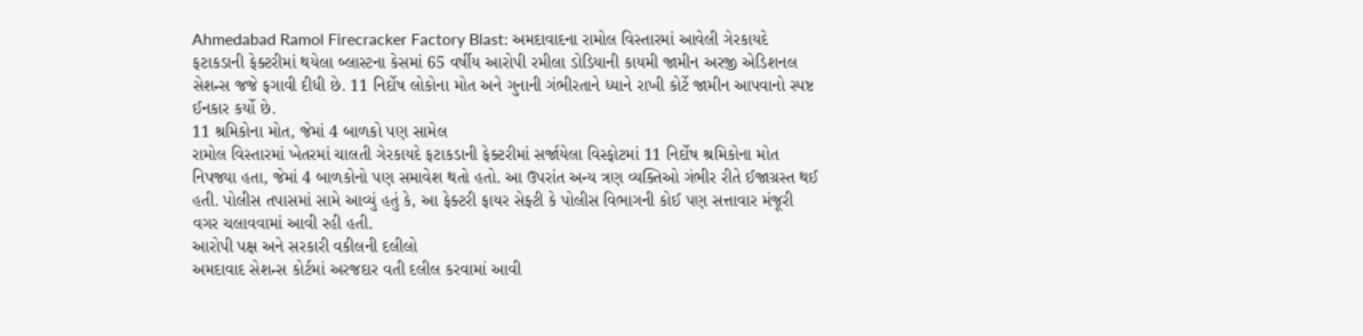Ahmedabad Ramol Firecracker Factory Blast: અમદાવાદના રામોલ વિસ્તારમાં આવેલી ગેરકાયદે ફટાકડાની ફેક્ટરીમાં થયેલા બ્લાસ્ટના કેસમાં 65 વર્ષીય આરોપી રમીલા ડોડિયાની કાયમી જામીન અરજી એડિશનલ સેશન્સ જજે ફગાવી દીધી છે. 11 નિર્દોષ લોકોના મોત અને ગુનાની ગંભીરતાને ધ્યાને રાખી કોર્ટે જામીન આપવાનો સ્પષ્ટ ઈનકાર કર્યો છે.
11 શ્રમિકોના મોત, જેમાં 4 બાળકો પણ સામેલ
રામોલ વિસ્તારમાં ખેતરમાં ચાલતી ગેરકાયદે ફટાકડાની ફેક્ટરીમાં સર્જાયેલા વિસ્ફોટમાં 11 નિર્દોષ શ્રમિકોના મોત નિપજ્યા હતા, જેમાં 4 બાળકોનો પણ સમાવેશ થતો હતો. આ ઉપરાંત અન્ય ત્રણ વ્યક્તિઓ ગંભીર રીતે ઈજાગ્રસ્ત થઈ હતી. પોલીસ તપાસમાં સામે આવ્યું હતું કે, આ ફેક્ટરી ફાયર સેફ્ટી કે પોલીસ વિભાગની કોઈ પણ સત્તાવાર મંજૂરી વગર ચલાવવામાં આવી રહી હતી.
આરોપી પક્ષ અને સરકારી વકીલની દલીલો
અમદાવાદ સેશન્સ કોર્ટમાં અરજદાર વતી દલીલ કરવામાં આવી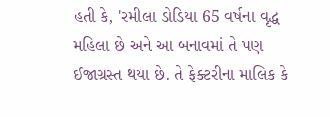હતી કે, 'રમીલા ડોડિયા 65 વર્ષના વૃદ્ધ મહિલા છે અને આ બનાવમાં તે પણ ઈજાગ્રસ્ત થયા છે. તે ફેક્ટરીના માલિક કે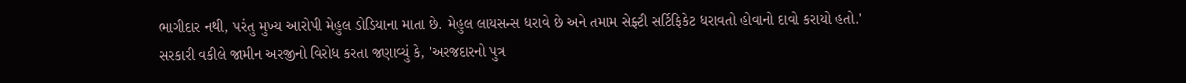ભાગીદાર નથી, પરંતુ મુખ્ય આરોપી મેહુલ ડોડિયાના માતા છે. મેહુલ લાયસન્સ ધરાવે છે અને તમામ સેફ્ટી સર્ટિફિકેટ ધરાવતો હોવાનો દાવો કરાયો હતો.'
સરકારી વકીલે જામીન અરજીનો વિરોધ કરતા જણાવ્યું કે, 'અરજદારનો પુત્ર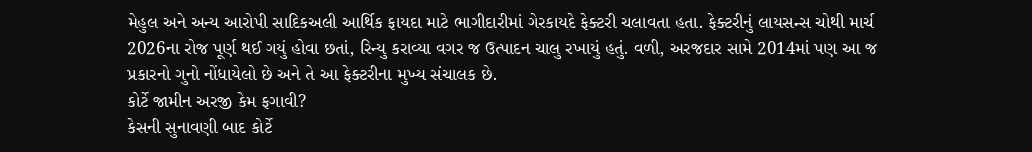મેહુલ અને અન્ય આરોપી સાદિકઅલી આર્થિક ફાયદા માટે ભાગીદારીમાં ગેરકાયદે ફેક્ટરી ચલાવતા હતા. ફેક્ટરીનું લાયસન્સ ચોથી માર્ચ 2026ના રોજ પૂર્ણ થઈ ગયું હોવા છતાં, રિન્યુ કરાવ્યા વગર જ ઉત્પાદન ચાલુ રખાયું હતું. વળી, અરજદાર સામે 2014માં પણ આ જ પ્રકારનો ગુનો નોંધાયેલો છે અને તે આ ફેક્ટરીના મુખ્ય સંચાલક છે.
કોર્ટે જામીન અરજી કેમ ફગાવી?
કેસની સુનાવણી બાદ કોર્ટે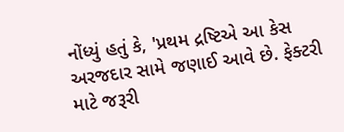નોંધ્યું હતું કે, 'પ્રથમ દ્રષ્ટિએ આ કેસ અરજદાર સામે જણાઈ આવે છે. ફેક્ટરી માટે જરૂરી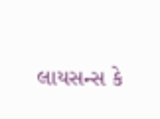લાયસન્સ કે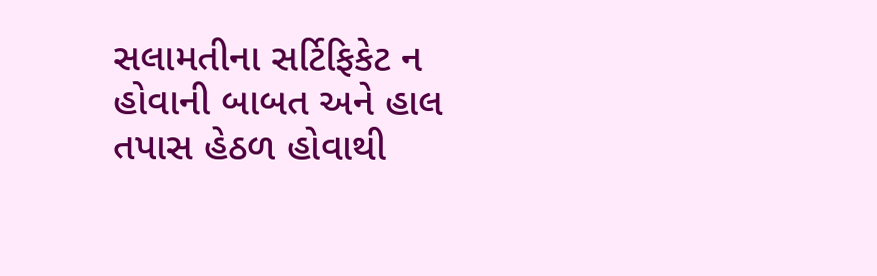સલામતીના સર્ટિફિકેટ ન હોવાની બાબત અને હાલ તપાસ હેઠળ હોવાથી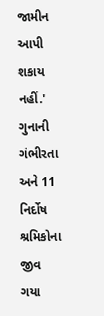જામીન આપી શકાય નહીં.' ગુનાની ગંભીરતા અને 11 નિર્દોષ શ્રમિકોના જીવ ગયા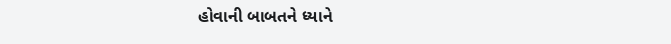હોવાની બાબતને ધ્યાને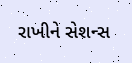રાખીને સેશન્સ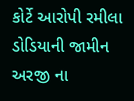કોર્ટે આરોપી રમીલા ડોડિયાની જામીન અરજી ના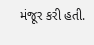મંજૂર કરી હતી.